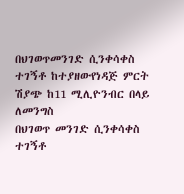በህገወጥመንገድ ሲንቀሳቀስ ተገኝቶ ከተያዘውየነዳጅ ምርት ሽያጭ ከ11 ሚሊዮንብር በላይ ለመንግስ
በህገወጥ መንገድ ሲንቀሳቀስ ተገኝቶ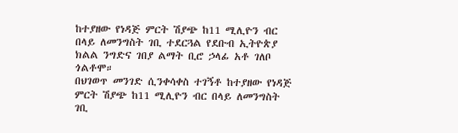ከተያዘው የነዳጅ ምርት ሽያጭ ከ11 ሚሊዮን ብር በላይ ለመንግስት ገቢ ተደርጓል የደቡብ ኢትዮጵያ ክልል ንግድና ገበያ ልማት ቢሮ ኃላፊ አቶ ገለቦ ጎልቶሞ።
በህገወጥ መንገድ ሲንቀሳቀስ ተገኝቶ ከተያዘው የነዳጅ ምርት ሽያጭ ከ11 ሚሊዮን ብር በላይ ለመንግስት ገቢ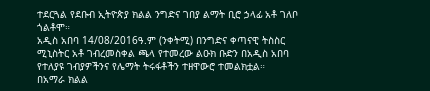ተደርጓል የደቡብ ኢትዮጵያ ክልል ንግድና ገበያ ልማት ቢሮ ኃላፊ አቶ ገለቦ ጎልቶሞ።
አዲስ አበባ 14/08/2016ዓ.ም (ንቀትሚ) በንግድና ቀጣናዊ ትስስር ሚኒስትር አቶ ገብረመስቀል ጫላ የተመረው ልዑክ ቡድን በአዲስ አበባ የተለያዩ ገብያዎችንና የሌማት ትሩፋቶችን ተዘዋውሮ ተመልክቷል።
በአማራ ክልል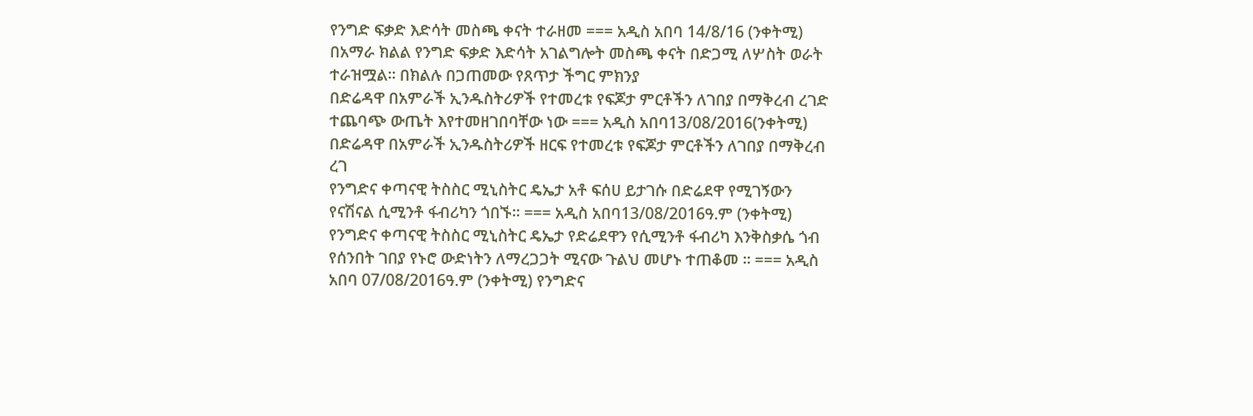የንግድ ፍቃድ እድሳት መስጫ ቀናት ተራዘመ === አዲስ አበባ 14/8/16 (ንቀትሚ) በአማራ ክልል የንግድ ፍቃድ እድሳት አገልግሎት መስጫ ቀናት በድጋሚ ለሦስት ወራት ተራዝሟል፡፡ በክልሉ በጋጠመው የጸጥታ ችግር ምክንያ
በድሬዳዋ በአምራች ኢንዱስትሪዎች የተመረቱ የፍጆታ ምርቶችን ለገበያ በማቅረብ ረገድ ተጨባጭ ውጤት እየተመዘገበባቸው ነው === አዲስ አበባ13/08/2016(ንቀትሚ) በድሬዳዋ በአምራች ኢንዱስትሪዎች ዘርፍ የተመረቱ የፍጆታ ምርቶችን ለገበያ በማቅረብ ረገ
የንግድና ቀጣናዊ ትስስር ሚኒስትር ዴኤታ አቶ ፍሰሀ ይታገሱ በድሬደዋ የሚገኝውን የናሽናል ሲሚንቶ ፋብሪካን ጎበኙ። === አዲስ አበባ13/08/2016ዓ.ም (ንቀትሚ) የንግድና ቀጣናዊ ትስስር ሚኒስትር ዴኤታ የድሬደዋን የሲሚንቶ ፋብሪካ እንቅስቃሴ ጎብ
የሰንበት ገበያ የኑሮ ውድነትን ለማረጋጋት ሚናው ጉልህ መሆኑ ተጠቆመ ። === አዲስ አበባ 07/08/2016ዓ.ም (ንቀትሚ) የንግድና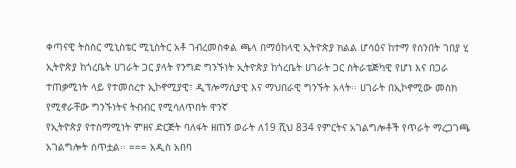ቀጣናዊ ትስስር ሚኒስቴር ሚኒስትር አቶ ገብረመስቀል ጫላ በማዕከላዊ ኢትዮጵያ ክልል ሆሳዕና ከተማ የሰንበት ገበያ ሂ
ኢትዮጵያ ከጎረቤት ሀገራት ጋር ያላት የንግድ ግንኙነት ኢትዮጵያ ከጎረቤት ሀገራት ጋር ስትራቴጅካዊ የሆነ እና በጋራ ተጠቃሚነት ላይ የተመሰረተ ኢኮኖሚያዊ፣ ዲፕሎማሲያዊ እና ማህበራዊ ግንኙት አላት፡፡ ሀገራት በኢኮኖሚው መስክ የሚኖራቸው ግንኙነትና ትብብር የሚሳለጥበት ዋንኛ
የኢትዮጵያ የተስማሚነት ምዘና ድርጅት ባለፋት ዘጠኝ ወራት ለ19 ሺህ 834 የምርትና አገልግሎቶች የጥራት ማረጋገጫ አገልግሎት ሰጥቷል፡፡ === አዲስ አበባ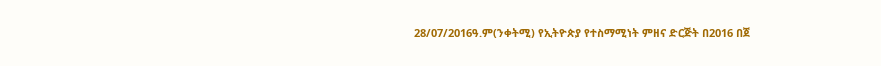28/07/2016ዓ.ም(ንቀትሚ) የኢትዮጵያ የተስማሚነት ምዘና ድርጅት በ2016 በጀ